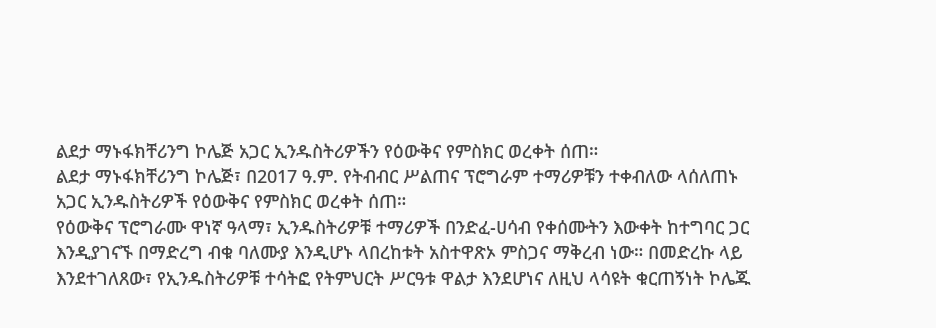ልደታ ማኑፋክቸሪንግ ኮሌጅ አጋር ኢንዱስትሪዎችን የዕውቅና የምስክር ወረቀት ሰጠ።
ልደታ ማኑፋክቸሪንግ ኮሌጅ፣ በ2017 ዓ.ም. የትብብር ሥልጠና ፕሮግራም ተማሪዎቹን ተቀብለው ላሰለጠኑ አጋር ኢንዱስትሪዎች የዕውቅና የምስክር ወረቀት ሰጠ።
የዕውቅና ፕሮግራሙ ዋነኛ ዓላማ፣ ኢንዱስትሪዎቹ ተማሪዎች በንድፈ-ሀሳብ የቀሰሙትን እውቀት ከተግባር ጋር እንዲያገናኙ በማድረግ ብቁ ባለሙያ እንዲሆኑ ላበረከቱት አስተዋጽኦ ምስጋና ማቅረብ ነው። በመድረኩ ላይ እንደተገለጸው፣ የኢንዱስትሪዎቹ ተሳትፎ የትምህርት ሥርዓቱ ዋልታ እንደሆነና ለዚህ ላሳዩት ቁርጠኝነት ኮሌጁ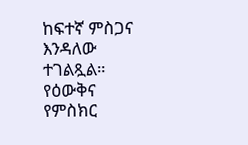ከፍተኛ ምስጋና እንዳለው ተገልጿል።
የዕውቅና የምስክር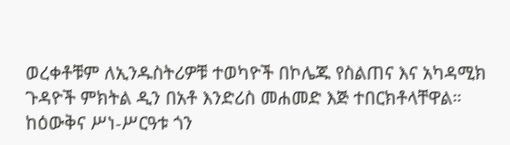ወረቀቶቹም ለኢንዱስትሪዎቹ ተወካዮች በኮሌጁ የስልጠና እና አካዳሚክ ጉዳዮች ምክትል ዲን በአቶ እንድሪስ መሐመድ እጅ ተበርክቶላቸዋል።
ከዕውቅና ሥነ-ሥርዓቱ ጎን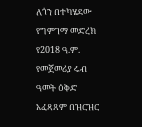ለጎን በተካሄደው የግምገማ መድረክ የ2018 ዓ.ም. የመጀመሪያ ሩብ ዓመት ዕቅድ አፈጻጸም በዝርዝር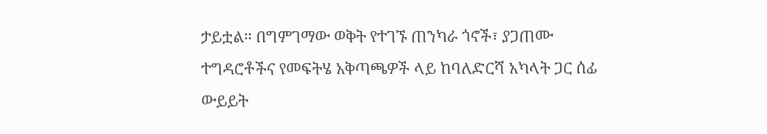ታይቷል። በግምገማው ወቅት የተገኙ ጠንካራ ጎኖች፣ ያጋጠሙ ተግዳሮቶችና የመፍትሄ አቅጣጫዎች ላይ ከባለድርሻ አካላት ጋር ሰፊ ውይይት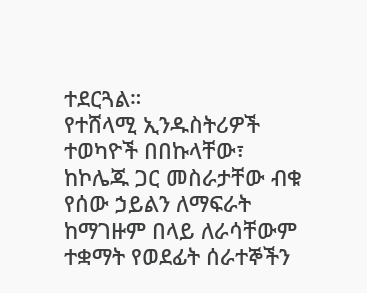ተደርጓል።
የተሸላሚ ኢንዱስትሪዎች ተወካዮች በበኩላቸው፣ ከኮሌጁ ጋር መስራታቸው ብቁ የሰው ኃይልን ለማፍራት ከማገዙም በላይ ለራሳቸውም ተቋማት የወደፊት ሰራተኞችን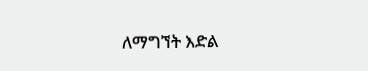ለማግኘት እድል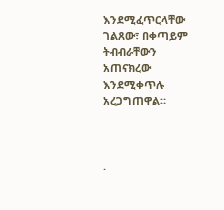እንደሚፈጥርላቸው ገልጸው፣ በቀጣይም ትብብራቸውን አጠናክረው እንደሚቀጥሉ አረጋግጠዋል።



.